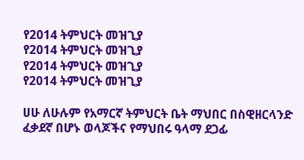የ2014 ትምህርት መዝጊያ
የ2014 ትምህርት መዝጊያ
የ2014 ትምህርት መዝጊያ
የ2014 ትምህርት መዝጊያ

ሀሁ ለሁሉም የአማርኛ ትምህርት ቤት ማህበር በስዊዘርላንድ ፈቃደኛ በሆኑ ወላጆችና የማህበሩ ዓላማ ደጋፊ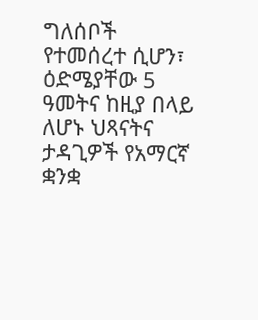ግለሰቦች የተመሰረተ ሲሆን፣ ዕድሜያቸው 5 ዓመትና ከዚያ በላይ ለሆኑ ህጻናትና ታዳጊዎች የአማርኛ ቋንቋ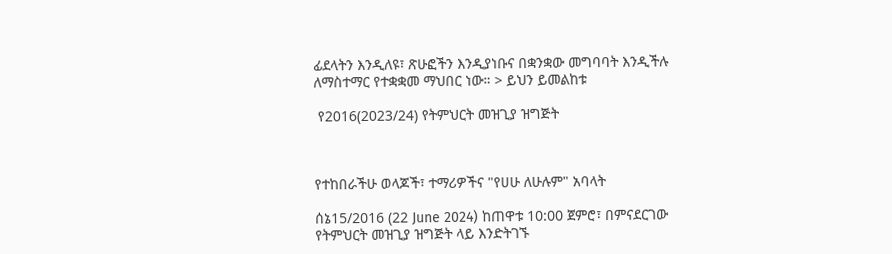ፊደላትን እንዲለዩ፣ ጽሁፎችን እንዲያነቡና በቋንቋው መግባባት እንዲችሉ ለማስተማር የተቋቋመ ማህበር ነው። > ይህን ይመልከቱ

 የ2016(2023/24) የትምህርት መዝጊያ ዝግጅት



የተከበራችሁ ወላጆች፣ ተማሪዎችና "የሀሁ ለሁሉም" አባላት

ሰኔ15/2016 (22 June 2024) ከጠዋቱ 10:00 ጀምሮ፣ በምናደርገው የትምህርት መዝጊያ ዝግጅት ላይ እንድትገኙ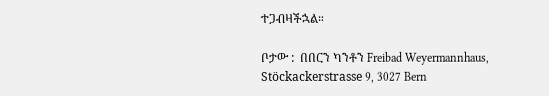ተጋብዛችኋል።

ቦታው :  በበርን ካንቶን Freibad Weyermannhaus, Stöckackerstrasse 9, 3027 Bern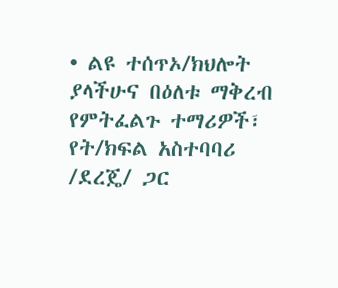• ልዩ ተሰጥኦ/ክህሎት ያላችሁና በዕለቱ ማቅረብ የምትፈልጉ ተማሪዎች፣ የት/ክፍል አስተባባሪ /ደረጄ/ ጋር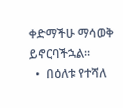ቀድማችሁ ማሳወቅ ይኖርባችኋል።
  •  በዕለቱ የተሻለ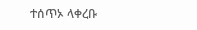ተሰጥኦ ላቀረቡ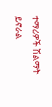ተማሪዎች ሽልማት ይኖራል